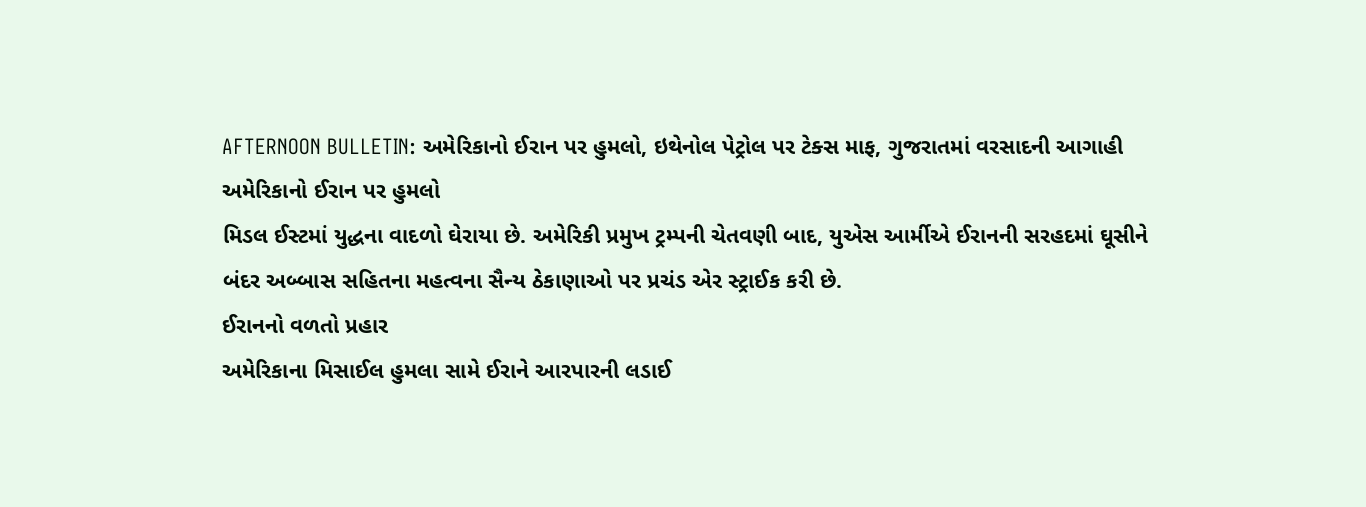AFTERNOON BULLETIN: અમેરિકાનો ઈરાન પર હુમલો, ઇથેનોલ પેટ્રોલ પર ટેક્સ માફ, ગુજરાતમાં વરસાદની આગાહી
અમેરિકાનો ઈરાન પર હુમલો
મિડલ ઈસ્ટમાં યુદ્ધના વાદળો ઘેરાયા છે. અમેરિકી પ્રમુખ ટ્રમ્પની ચેતવણી બાદ, યુએસ આર્મીએ ઈરાનની સરહદમાં ઘૂસીને બંદર અબ્બાસ સહિતના મહત્વના સૈન્ય ઠેકાણાઓ પર પ્રચંડ એર સ્ટ્રાઈક કરી છે.
ઈરાનનો વળતો પ્રહાર
અમેરિકાના મિસાઈલ હુમલા સામે ઈરાને આરપારની લડાઈ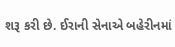શરૂ કરી છે. ઈરાની સેનાએ બહેરીનમાં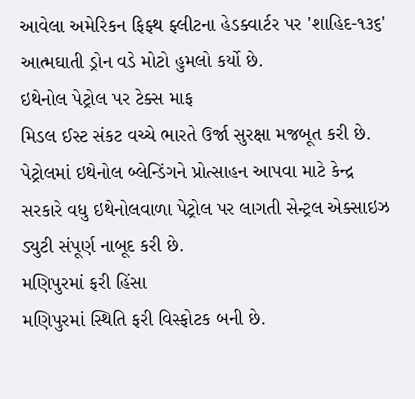આવેલા અમેરિકન ફિફ્થ ફ્લીટના હેડક્વાર્ટર પર 'શાહિદ-૧૩૬' આત્મઘાતી ડ્રોન વડે મોટો હુમલો કર્યો છે.
ઇથેનોલ પેટ્રોલ પર ટેક્સ માફ
મિડલ ઈસ્ટ સંકટ વચ્ચે ભારતે ઉર્જા સુરક્ષા મજબૂત કરી છે. પેટ્રોલમાં ઇથેનોલ બ્લેન્ડિંગને પ્રોત્સાહન આપવા માટે કેન્દ્ર સરકારે વધુ ઇથેનોલવાળા પેટ્રોલ પર લાગતી સેન્ટ્રલ એક્સાઇઝ ડ્યુટી સંપૂર્ણ નાબૂદ કરી છે.
મણિપુરમાં ફરી હિંસા
મણિપુરમાં સ્થિતિ ફરી વિસ્ફોટક બની છે.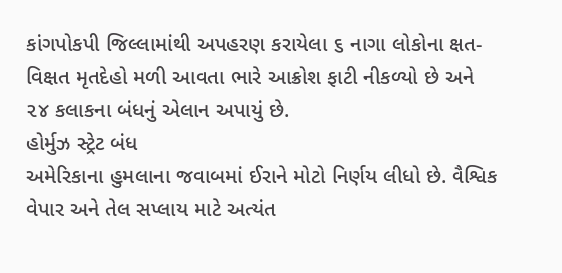કાંગપોકપી જિલ્લામાંથી અપહરણ કરાયેલા ૬ નાગા લોકોના ક્ષત-વિક્ષત મૃતદેહો મળી આવતા ભારે આક્રોશ ફાટી નીકળ્યો છે અને ૨૪ કલાકના બંધનું એલાન અપાયું છે.
હોર્મુઝ સ્ટ્રેટ બંધ
અમેરિકાના હુમલાના જવાબમાં ઈરાને મોટો નિર્ણય લીધો છે. વૈશ્વિક વેપાર અને તેલ સપ્લાય માટે અત્યંત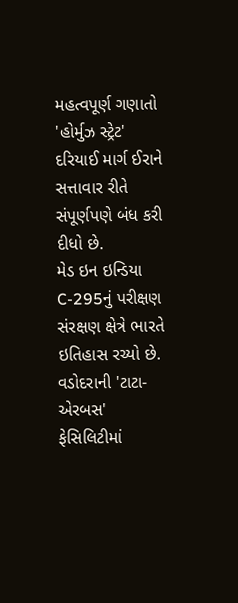મહત્વપૂર્ણ ગણાતો 'હોર્મુઝ સ્ટ્રેટ' દરિયાઈ માર્ગ ઈરાને સત્તાવાર રીતે સંપૂર્ણપણે બંધ કરી દીધો છે.
મેડ ઇન ઇન્ડિયા C-295નું પરીક્ષણ
સંરક્ષણ ક્ષેત્રે ભારતે ઇતિહાસ રચ્યો છે. વડોદરાની 'ટાટા-એરબસ' ફેસિલિટીમાં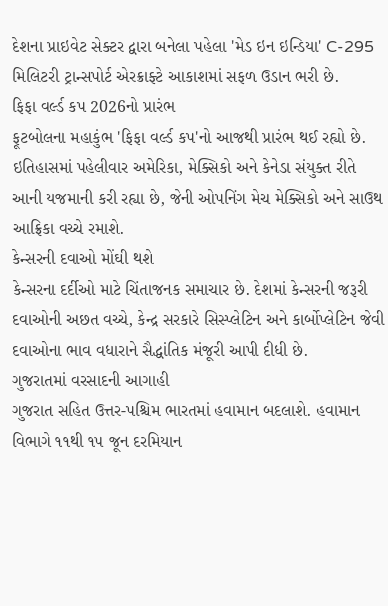દેશના પ્રાઇવેટ સેક્ટર દ્વારા બનેલા પહેલા 'મેડ ઇન ઇન્ડિયા' C-295 મિલિટરી ટ્રાન્સપોર્ટ એરક્રાફ્ટે આકાશમાં સફળ ઉડાન ભરી છે.
ફિફા વર્લ્ડ કપ 2026નો પ્રારંભ
ફૂટબોલના મહાકુંભ 'ફિફા વર્લ્ડ કપ'નો આજથી પ્રારંભ થઈ રહ્યો છે. ઇતિહાસમાં પહેલીવાર અમેરિકા, મેક્સિકો અને કેનેડા સંયુક્ત રીતે આની યજમાની કરી રહ્યા છે, જેની ઓપનિંગ મેચ મેક્સિકો અને સાઉથ આફ્રિકા વચ્ચે રમાશે.
કેન્સરની દવાઓ મોંઘી થશે
કેન્સરના દર્દીઓ માટે ચિંતાજનક સમાચાર છે. દેશમાં કેન્સરની જરૂરી દવાઓની અછત વચ્ચે, કેન્દ્ર સરકારે સિસ્પ્લેટિન અને કાર્બોપ્લેટિન જેવી દવાઓના ભાવ વધારાને સૈદ્ધાંતિક મંજૂરી આપી દીધી છે.
ગુજરાતમાં વરસાદની આગાહી
ગુજરાત સહિત ઉત્તર-પશ્ચિમ ભારતમાં હવામાન બદલાશે. હવામાન વિભાગે ૧૧થી ૧૫ જૂન દરમિયાન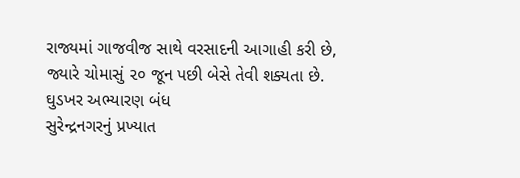રાજ્યમાં ગાજવીજ સાથે વરસાદની આગાહી કરી છે, જ્યારે ચોમાસું ૨૦ જૂન પછી બેસે તેવી શક્યતા છે.
ઘુડખર અભ્યારણ બંધ
સુરેન્દ્રનગરનું પ્રખ્યાત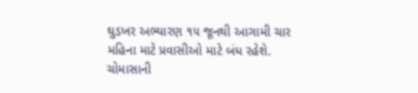ઘુડખર અભ્યારણ ૧૫ જૂનથી આગામી ચાર મહિના માટે પ્રવાસીઓ માટે બંધ રહેશે. ચોમાસાની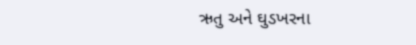ઋતુ અને ઘુડખરના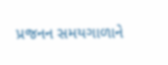પ્રજનન સમયગાળાને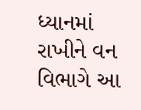ધ્યાનમાં રાખીને વન વિભાગે આ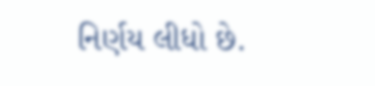નિર્ણય લીધો છે.